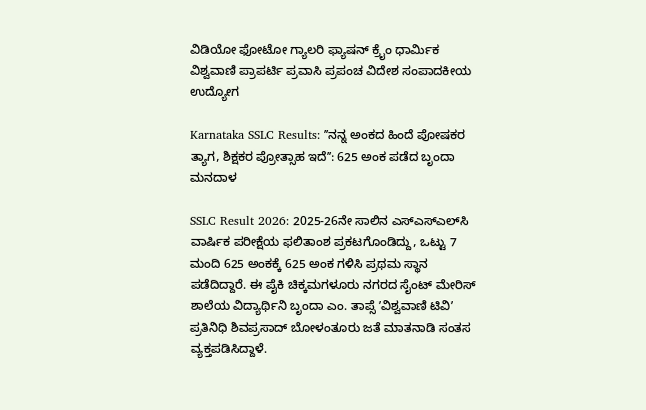ವಿಡಿಯೋ ಫೋಟೋ ಗ್ಯಾಲರಿ ಫ್ಯಾಷನ್ ಕ್ರೈಂ ಧಾರ್ಮಿಕ ವಿಶ್ವವಾಣಿ ಪ್ರಾಪರ್ಟಿ ಪ್ರವಾಸಿ ಪ್ರಪಂಚ ವಿದೇಶ ಸಂಪಾದಕೀಯ ಉದ್ಯೋಗ

Karnataka SSLC Results: ʼʼನನ್ನ ಅಂಕದ ಹಿಂದೆ ಪೋಷಕರ ತ್ಯಾಗ, ಶಿಕ್ಷಕರ ಪ್ರೋತ್ಸಾಹ ಇದೆʼʼ: 625 ಅಂಕ ಪಡೆದ ಬೃಂದಾ ಮನದಾಳ

SSLC Result 2026: 2025-26ನೇ ಸಾಲಿನ ಎಸ್‌ಎಸ್‌ಎಲ್‌ಸಿ ವಾರ್ಷಿಕ ಪರೀಕ್ಷೆಯ ಫಲಿತಾಂಶ ಪ್ರಕಟಗೊಂಡಿದ್ದು, ಒಟ್ಟು 7 ಮಂದಿ 625 ಅಂಕಕ್ಕೆ 625 ಅಂಕ ಗಳಿಸಿ ಪ್ರಥಮ ಸ್ಥಾನ ಪಡೆದಿದ್ದಾರೆ. ಈ ಪೈಕಿ ಚಿಕ್ಕಮಗಳೂರು ನಗರದ ಸೈಂಟ್ ಮೇರಿಸ್ ಶಾಲೆಯ ವಿದ್ಯಾರ್ಥಿನಿ ಬೃಂದಾ ಎಂ. ತಾಪ್ಸೆ ʼವಿಶ್ವವಾಣಿ ಟಿವಿʼ ಪ್ರತಿನಿಧಿ ಶಿವಪ್ರಸಾದ್‌ ಬೋಳಂತೂರು ಜತೆ ಮಾತನಾಡಿ ಸಂತಸ ವ್ಯಕ್ತಪಡಿಸಿದ್ದಾಳೆ.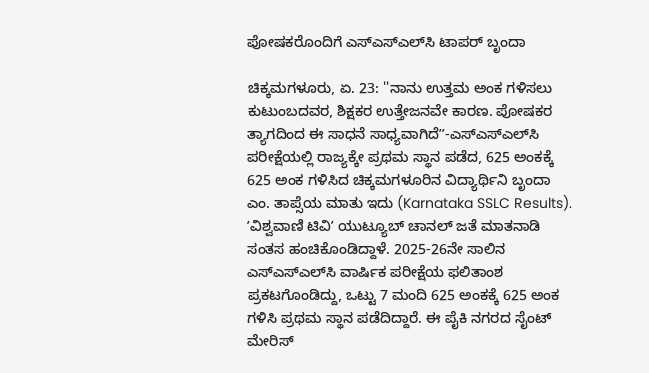ಪೋಷಕರೊಂದಿಗೆ ಎಸ್‌ಎಸ್‌ಎಲ್‌ಸಿ ಟಾಪರ್‌ ಬೃಂದಾ

ಚಿಕ್ಕಮಗಳೂರು, ಏ. 23: ''ನಾನು ಉತ್ತಮ ಅಂಕ ಗಳಿಸಲು ಕುಟುಂಬದವರ, ಶಿಕ್ಷಕರ ಉತ್ತೇಜನವೇ ಕಾರಣ. ಪೋಷಕರ ತ್ಯಾಗದಿಂದ ಈ ಸಾಧನೆ ಸಾಧ್ಯವಾಗಿದೆʼʼ-ಎಸ್‌ಎಸ್‌ಎಲ್‌ಸಿ ಪರೀಕ್ಷೆಯಲ್ಲಿ ರಾಜ್ಯಕ್ಕೇ ಪ್ರಥಮ ಸ್ಥಾನ ಪಡೆದ, 625 ಅಂಕಕ್ಕೆ 625 ಅಂಕ ಗಳಿಸಿದ ಚಿಕ್ಕಮಗಳೂರಿನ ವಿದ್ಯಾರ್ಥಿನಿ ಬೃಂದಾ ಎಂ. ತಾಪ್ಸೆಯ ಮಾತು ಇದು (Karnataka SSLC Results). ʼವಿಶ್ವವಾಣಿ ಟಿವಿʼ ಯುಟ್ಯೂಬ್‌ ಚಾನಲ್‌ ಜತೆ ಮಾತನಾಡಿ ಸಂತಸ ಹಂಚಿಕೊಂಡಿದ್ದಾಳೆ. 2025-26ನೇ ಸಾಲಿನ ಎಸ್‌ಎಸ್‌ಎಲ್‌ಸಿ ವಾರ್ಷಿಕ ಪರೀಕ್ಷೆಯ ಫಲಿತಾಂಶ ಪ್ರಕಟಗೊಂಡಿದ್ದು, ಒಟ್ಟು 7 ಮಂದಿ 625 ಅಂಕಕ್ಕೆ 625 ಅಂಕ ಗಳಿಸಿ ಪ್ರಥಮ ಸ್ಥಾನ ಪಡೆದಿದ್ದಾರೆ. ಈ ಪೈಕಿ ನಗರದ ಸೈಂಟ್ ಮೇರಿಸ್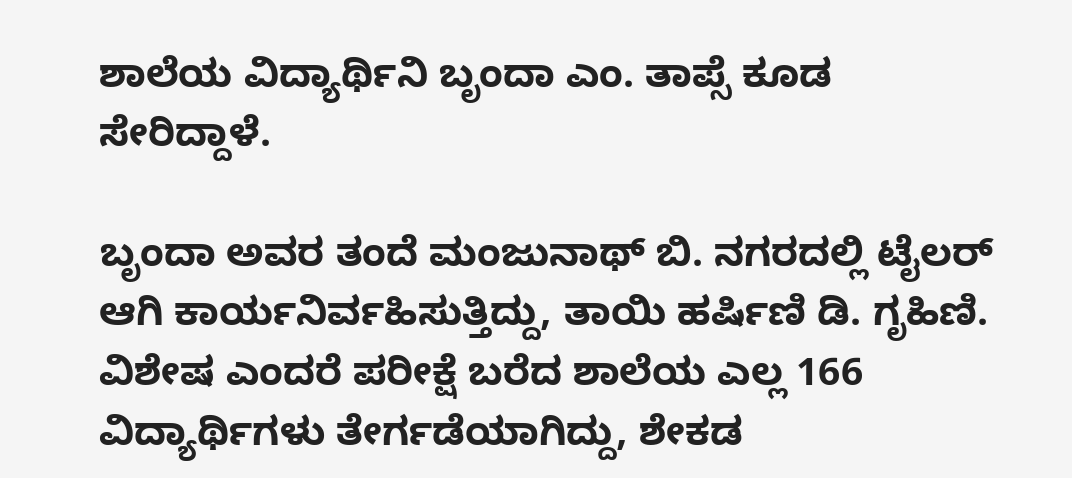ಶಾಲೆಯ ವಿದ್ಯಾರ್ಥಿನಿ ಬೃಂದಾ ಎಂ. ತಾಪ್ಸೆ ಕೂಡ ಸೇರಿದ್ದಾಳೆ.

ಬೃಂದಾ ಅವರ ತಂದೆ ಮಂಜುನಾಥ್ ಬಿ. ನಗರದಲ್ಲಿ ಟೈಲರ್ ಆಗಿ ಕಾರ್ಯನಿರ್ವಹಿಸುತ್ತಿದ್ದು, ತಾಯಿ ಹರ್ಷಿಣಿ ಡಿ. ಗೃಹಿಣಿ. ವಿಶೇಷ ಎಂದರೆ ಪರೀಕ್ಷೆ ಬರೆದ ಶಾಲೆಯ ಎಲ್ಲ 166 ವಿದ್ಯಾರ್ಥಿಗಳು ತೇರ್ಗಡೆಯಾಗಿದ್ದು, ಶೇಕಡ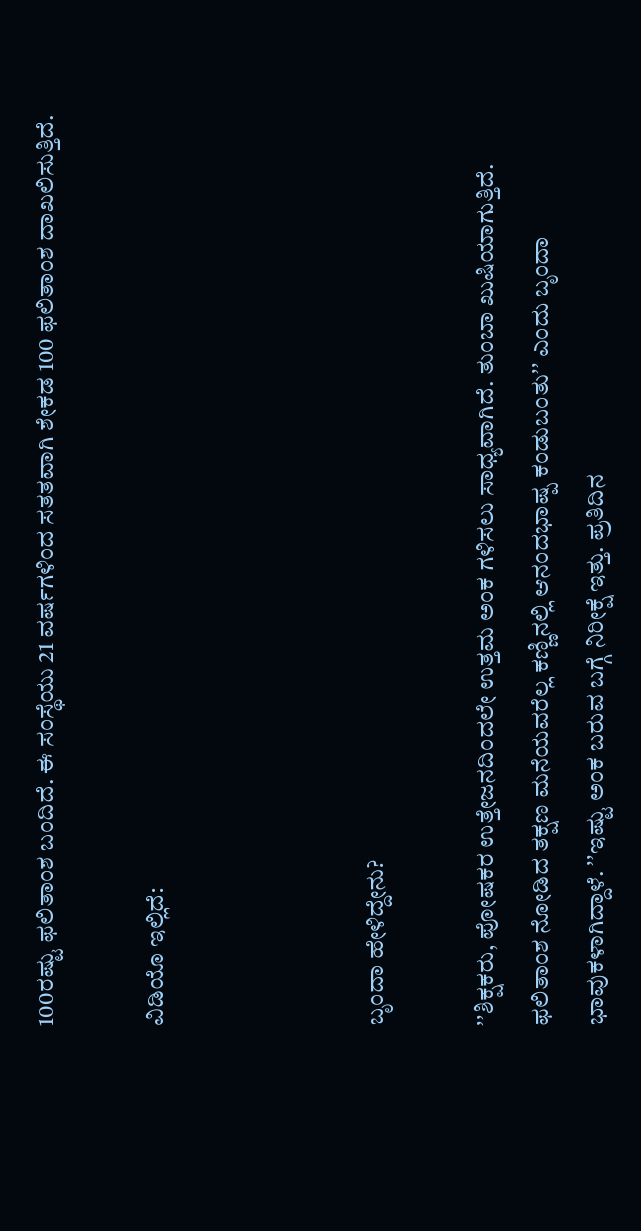100ರಷ್ಟು ಫಲಿತಾಂಶ ಬಂದಿದೆ. ಈ ಸಂಸ್ಥೆಯು 21 ವರ್ಷಗಳಿಂದ ಸತತವಾಗಿ ಶೇಕಡ 100 ಫಲಿತಾಂಶ ದಾಖಲಿಸುತ್ತಿದೆ.

ವಿಡಿಯೊ ಇಲ್ಲಿದೆ:



ಬೃಂದಾ ಹೇಳಿದ್ದೇನು?

ʼʼಶಿಕ್ಷಕರು, ಪೋಷಕರ ಉತ್ತೇಜನದಿಂದಲೇ ಉತ್ತಮ ಅಂಕ ಗಳಿಸಲು ಸಾಧ್ಯವಾಗಿದೆ. ತುಂಬಾ ಖುಷಿಯಾಗುತ್ತಿದೆ. ಫಲಿತಾಂಶ ನೋಡಿದ ತಕ್ಷಣ ಮನೆಯವರೆಲ್ಲ ಕಣ್ಣಿನಲ್ಲಿ ಆನಂದಭಾಷ್ಪ ಕಂಡುಬಂತುʼʼ ಎಂದು ಬೃಂದಾ ಭಾವುಕಳಾಗಿದ್ದಾಳೆ. ʼʼಇಷ್ಟು ಅಂಕ ಬರುವ ಬಗ್ಗೆ ನಿರೀಕ್ಷೆ ಇತ್ತು. ಪ್ರತಿದಿನ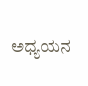ಅಧ್ಯಯನ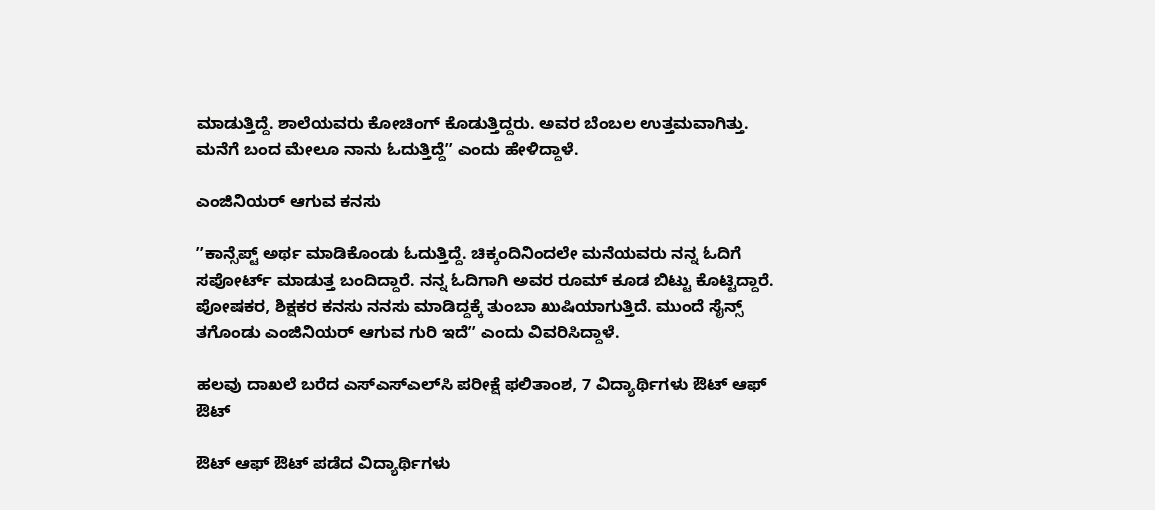ಮಾಡುತ್ತಿದ್ದೆ. ಶಾಲೆಯವರು ಕೋಚಿಂಗ್‌ ಕೊಡುತ್ತಿದ್ದರು. ಅವರ ಬೆಂಬಲ ಉತ್ತಮವಾಗಿತ್ತು. ಮನೆಗೆ ಬಂದ ಮೇಲೂ ನಾನು ಓದುತ್ತಿದ್ದೆʼʼ ಎಂದು ಹೇಳಿದ್ದಾಳೆ.

ಎಂಜಿನಿಯರ್‌ ಆಗುವ ಕನಸು

ʼʼಕಾನ್ಸೆಪ್ಟ್‌ ಅರ್ಥ ಮಾಡಿಕೊಂಡು ಓದುತ್ತಿದ್ದೆ. ಚಿಕ್ಕಂದಿನಿಂದಲೇ ಮನೆಯವರು ನನ್ನ ಓದಿಗೆ ಸಪೋರ್ಟ್‌ ಮಾಡುತ್ತ ಬಂದಿದ್ದಾರೆ. ನನ್ನ ಓದಿಗಾಗಿ ಅವರ ರೂಮ್‌ ಕೂಡ ಬಿಟ್ಟು ಕೊಟ್ಟಿದ್ದಾರೆ. ಪೋಷಕರ, ಶಿಕ್ಷಕರ ಕನಸು ನನಸು ಮಾಡಿದ್ದಕ್ಕೆ ತುಂಬಾ ಖುಷಿಯಾಗುತ್ತಿದೆ. ಮುಂದೆ ಸೈನ್ಸ್‌ ತಗೊಂಡು ಎಂಜಿನಿಯರ್‌ ಆಗುವ ಗುರಿ ಇದೆʼʼ ಎಂದು ವಿವರಿಸಿದ್ದಾಳೆ.

ಹಲವು ದಾಖಲೆ ಬರೆದ ಎಸ್‌ಎಸ್‌ಎಲ್‌ಸಿ ಪರೀಕ್ಷೆ ಫಲಿತಾಂಶ, 7 ವಿದ್ಯಾರ್ಥಿಗಳು ಔಟ್‌ ಆಫ್‌ ಔಟ್

ಔಟ್‌ ಆಫ್‌ ಔಟ್ ಪಡೆದ ವಿದ್ಯಾರ್ಥಿಗಳು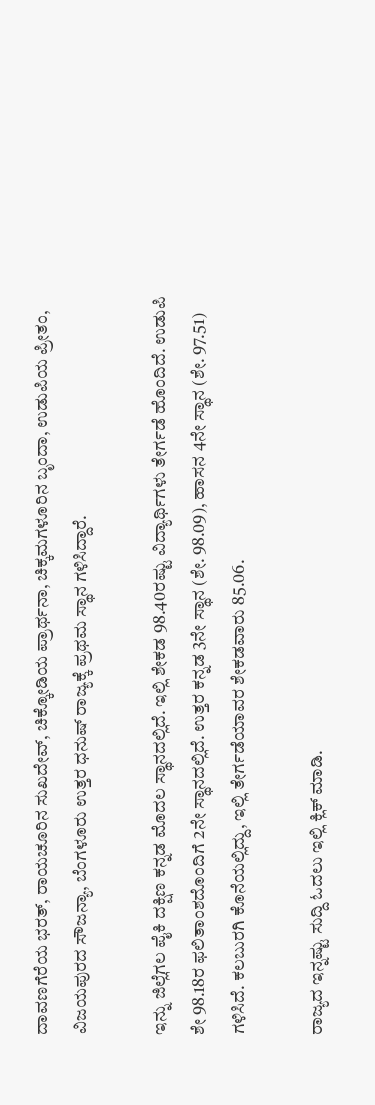ದಾವಣಗೆರೆಯ ಭರತ್‌, ರಾಯಚೂರಿನ ಸುಖದೇವ್, ಚಿಕ್ಕೋಡಿಯ ಪ್ರಾರ್ಥನಾ, ಚಿಕ್ಕಮಗಳೂರಿನ ಬೃಂದಾ, ಉಡುಪಿಯ ಪ್ರೀತಂ, ವಿಜಯಪುರದ ಸೌಜನ್ಯಾ, ಬೆಂಗಳೂರು ಉತ್ತರ ಧನುಷ್‌ ರಾಜ್ಯಕ್ಕೆ ಪ್ರಥಮ ಸ್ಥಾನ ಗಳಿಸಿದ್ದಾರೆ.

ಇನ್ನು ಜಿಲ್ಲೆಗಲ ಪೈಕಿ ದಕ್ಷಿಣ ಕನ್ನಡ ಮೊದಲ ಸ್ಥಾನದಲ್ಲಿದೆ. ಇಲ್ಲಿ ಶೇಕಡ 98.40ರಷ್ಟು ವಿದ್ಯಾರ್ಥಿಗಳು ತೇರ್ಗಡೆ ಹೊಂದಿದೆ. ಉಡುಪಿ ಶೇ 98.18ರ ಫಲಿತಾಂಶದೊಂದಿಗೆ 2ನೇ ಸ್ಥಾನದಲ್ಲಿದೆ. ಉತ್ತರ ಕನ್ನಡ 3ನೇ ಸ್ಥಾನ (ಶೇ. 98.09), ಹಾಸನ 4ನೇ ಸ್ಥಾನ (ಶೇ. 97.51) ಗಳಿಸಿದೆ. ಕಲಬುರಗಿ ಕೊನೆಯಲ್ಲಿದ್ದು, ಇಲ್ಲಿ ತೇರ್ಗಡೆಯಾವರ ಶೇಕಡವಾರು 85.06.

ರಾಜ್ಯದ ಇನ್ನಷ್ಟು ಸುದ್ದಿ ಓದಲು ಇಲ್ಲಿ ಕ್ಲಿಕ್‌ ಮಾಡಿ.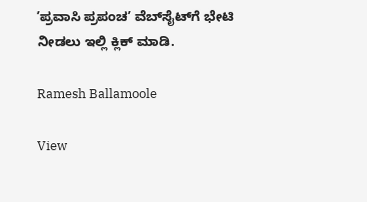ʼಪ್ರವಾಸಿ ಪ್ರಪಂಚʼ ವೆಬ್‌ಸೈಟ್‌ಗೆ ಭೇಟಿ ನೀಡಲು ಇಲ್ಲಿ ಕ್ಲಿಕ್‌ ಮಾಡಿ.

Ramesh Ballamoole

View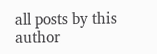all posts by this author